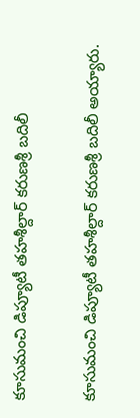కూసుమంచి డిప్యూటీ తహశీల్దార్ కరుణశ్రీ బదిలీ

కూసుమంచి డిప్యూటీ తహశీల్దార్ కరుణశ్రీ బదిలీ అయ్యారు.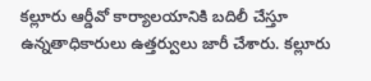కల్లూరు ఆర్డీవో కార్యాలయానికి బదిలీ చేస్తూ ఉన్నతాధికారులు ఉత్తర్వులు జారీ చేశారు. కల్లూరు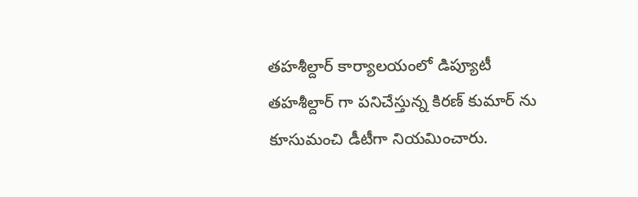తహశీల్దార్ కార్యాలయంలో డిప్యూటీ తహశీల్దార్ గా పనిచేస్తున్న కిరణ్ కుమార్ ను కూసుమంచి డీటీగా నియమించారు.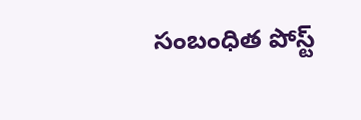సంబంధిత పోస్ట్